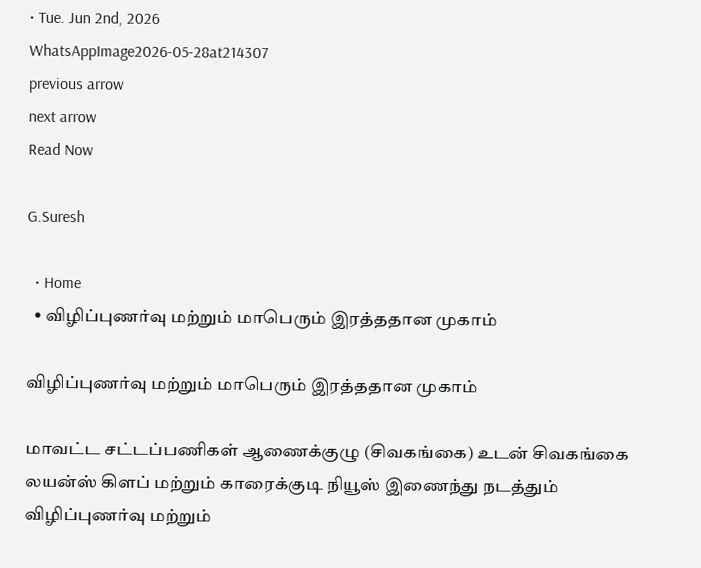• Tue. Jun 2nd, 2026
WhatsAppImage2026-05-28at214307
previous arrow
next arrow
Read Now

G.Suresh

  • Home
  • விழிப்புணர்வு மற்றும் மாபெரும் இரத்ததான முகாம்

விழிப்புணர்வு மற்றும் மாபெரும் இரத்ததான முகாம்

மாவட்ட சட்டப்பணிகள் ஆணைக்குழு (சிவகங்கை) உடன் சிவகங்கை லயன்ஸ் கிளப் மற்றும் காரைக்குடி நியூஸ் இணைந்து நடத்தும் விழிப்புணர்வு மற்றும்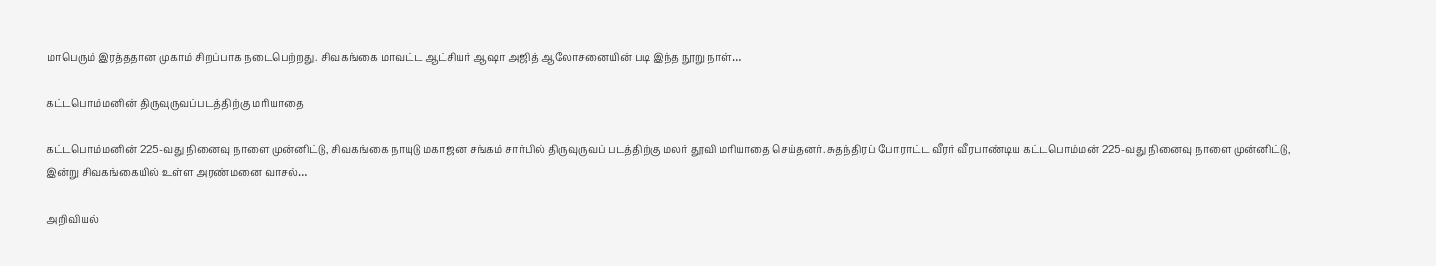மாபெரும் இரத்ததான முகாம் சிறப்பாக நடைபெற்றது. சிவகங்கை மாவட்ட ஆட்சியர் ஆஷா அஜித் ஆலோசனையின் படி இந்த நூறு நாள்…

கட்டபொம்மனின் திருவுருவப்படத்திற்கு மரியாதை

கட்டபொம்மனின் 225-வது நினைவு நாளை முன்னிட்டு, சிவகங்கை நாயுடு மகாஜன சங்கம் சார்பில் திருவுருவப் படத்திற்கு மலர் தூவி மரியாதை செய்தனர். சுதந்திரப் போராட்ட வீரர் வீரபாண்டிய கட்டபொம்மன் 225-வது நினைவு நாளை முன்னிட்டு, இன்று சிவகங்கையில் உள்ள அரண்மனை வாசல்…

அறிவியல்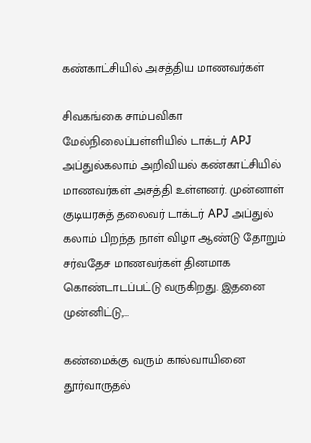கண்காட்சியில் அசத்திய மாணவர்கள்

சிவகங்கை சாம்பவிகா மேல்நிலைப்பள்ளியில் டாக்டர் APJ அப்துல்கலாம் அறிவியல் கண்காட்சியில் மாணவர்கள் அசத்தி உள்ளனர். முன்னாள் குடியரசுத் தலைவர் டாக்டர் APJ அப்துல் கலாம் பிறந்த நாள் விழா ஆண்டு தோறும் சர்வதேச மாணவர்கள் தினமாக கொண்டாடப்பட்டு வருகிறது. இதனை முன்னிட்டு,…

கண்மைக்கு வரும் கால்வாயினை தூர்வாருதல்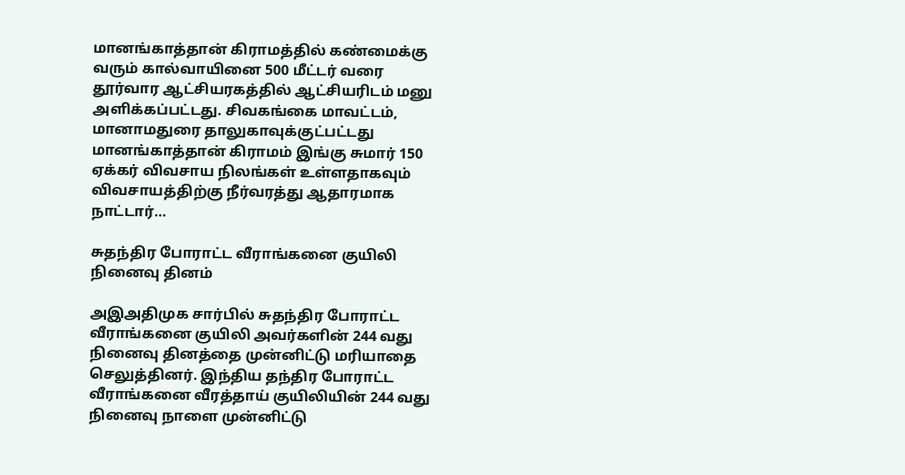மானங்காத்தான் கிராமத்தில் கண்மைக்கு வரும் கால்வாயினை 500 மீட்டர் வரை தூர்வார ஆட்சியரகத்தில் ஆட்சியரிடம் மனு அளிக்கப்பட்டது. சிவகங்கை மாவட்டம், மானாமதுரை தாலுகாவுக்குட்பட்டது மானங்காத்தான் கிராமம் இங்கு சுமார் 150 ஏக்கர் விவசாய நிலங்கள் உள்ளதாகவும் விவசாயத்திற்கு நீர்வரத்து ஆதாரமாக நாட்டார்…

சுதந்திர போராட்ட வீராங்கனை குயிலி நினைவு தினம்

அஇஅதிமுக சார்பில் சுதந்திர போராட்ட வீராங்கனை குயிலி அவர்களின் 244 வது நினைவு தினத்தை முன்னிட்டு மரியாதை செலுத்தினர். இந்திய தந்திர போராட்ட வீராங்கனை வீரத்தாய் குயிலியின் 244 வது நினைவு நாளை முன்னிட்டு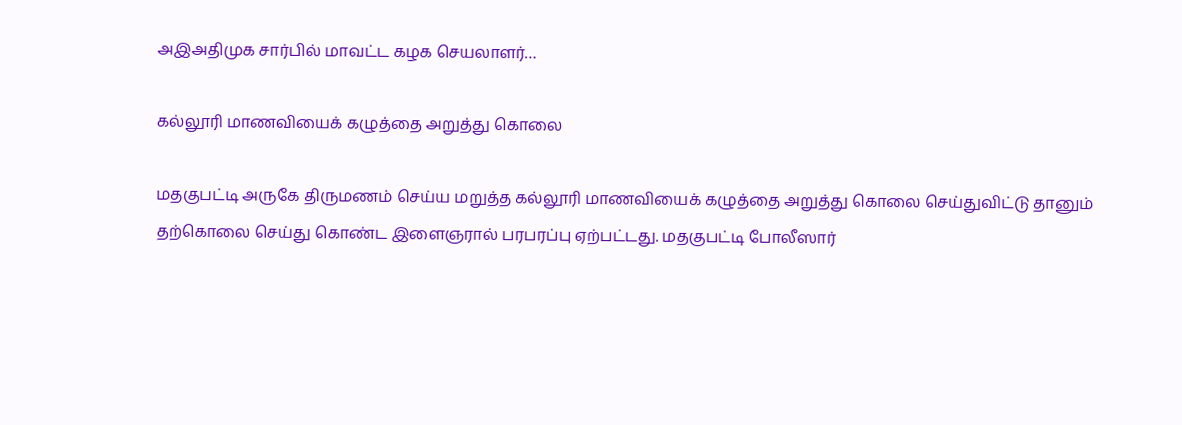அஇஅதிமுக சார்பில் மாவட்ட கழக செயலாளர்…

கல்லூரி மாணவியைக் கழுத்தை அறுத்து கொலை

மதகுபட்டி அருகே திருமணம் செய்ய மறுத்த கல்லூரி மாணவியைக் கழுத்தை அறுத்து கொலை செய்துவிட்டு தானும் தற்கொலை செய்து கொண்ட இளைஞரால் பரபரப்பு ஏற்பட்டது. மதகுபட்டி போலீஸார்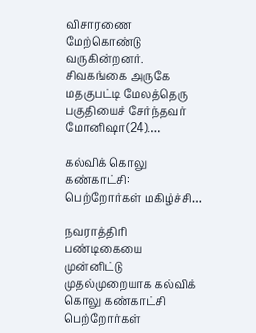விசாரணை மேற்கொண்டு வருகின்றனர். சிவகங்கை அருகே மதகுபட்டி மேலத்தெரு பகுதியைச் சேர்ந்தவர் மோனிஷா(24).…

கல்விக் கொலு கண்காட்சி: பெற்றோர்கள் மகிழ்ச்சி…

நவராத்திரி பண்டிகையை முன்னிட்டு முதல்முறையாக கல்விக் கொலு கண்காட்சி பெற்றோர்கள்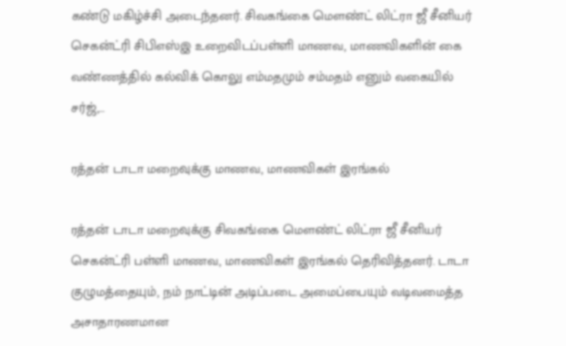கண்டு மகிழ்ச்சி அடைந்தனர். சிவகங்கை மௌண்ட் லிட்ரா ஜீ சீனியர் செகன்ட்ரி சிபிஎஸ்இ உறைவிடப்பள்ளி மாணவ, மாணவிகளின் கை வண்ணத்தில் கல்விக் கொலு எம்மதமும் சம்மதம் எனும் வகையில் சர்ஜ்,…

ரத்தன் டாடா மறைவுக்கு மாணவ, மாணவிகள் இரங்கல்

ரத்தன் டாடா மறைவுக்கு சிவகங்கை மௌண்ட் லிட்ரா ஜீ சீனியர் செகன்ட்ரி பள்ளி மாணவ, மாணவிகள் இரங்கல் தெரிவித்தனர். டாடா குழுமத்தையும், நம் நாட்டின் அடிப்படை அமைப்பையும் வடிவமைத்த அசாதாரணமான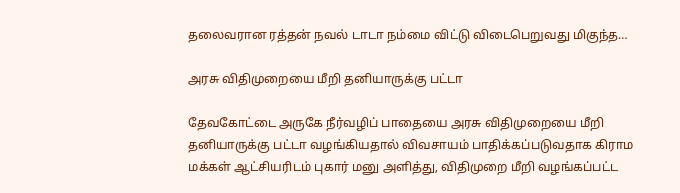தலைவரான ரத்தன் நவல் டாடா நம்மை விட்டு விடைபெறுவது மிகுந்த…

அரசு விதிமுறையை மீறி தனியாருக்கு பட்டா

தேவகோட்டை அருகே நீர்வழிப் பாதையை அரசு விதிமுறையை மீறி தனியாருக்கு பட்டா வழங்கியதால் விவசாயம் பாதிக்கப்படுவதாக கிராம மக்கள் ஆட்சியரிடம் புகார் மனு அளித்து, விதிமுறை மீறி வழங்கப்பட்ட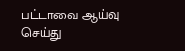பட்டாவை ஆய்வு செய்து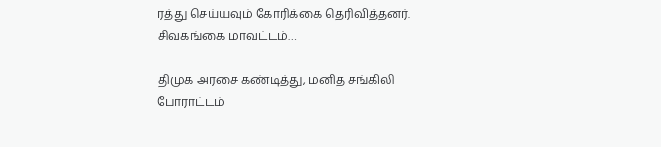ரத்து செய்யவும் கோரிக்கை தெரிவித்தனர். சிவகங்கை மாவட்டம்…

திமுக அரசை கண்டித்து, மனித சங்கிலி போராட்டம்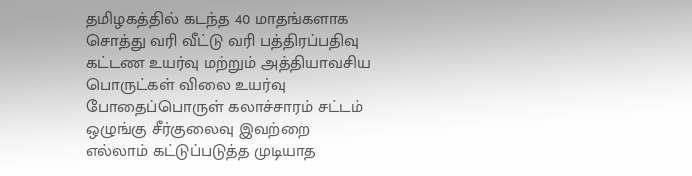தமிழகத்தில் கடந்த 40 மாதங்களாக சொத்து வரி வீட்டு வரி பத்திரப்பதிவு கட்டண உயர்வு மற்றும் அத்தியாவசிய பொருட்கள் விலை உயர்வு போதைப்பொருள் கலாச்சாரம் சட்டம் ஒழுங்கு சீர்குலைவு இவற்றை எல்லாம் கட்டுப்படுத்த முடியாத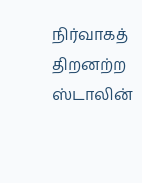நிர்வாகத் திறனற்ற ஸ்டாலின்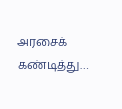அரசைக் கண்டித்து…